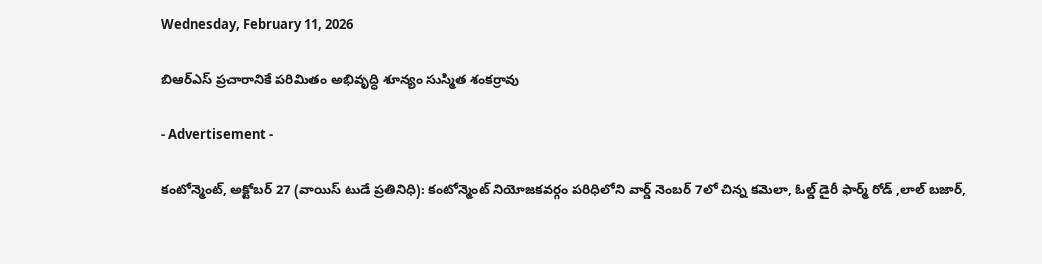Wednesday, February 11, 2026

బిఆర్ఎస్ ప్రచారానికే పరిమితం అభివృద్ధి శూన్యం సుస్మిత శంకర్రావు

- Advertisement -

కంటోన్మెంట్, అక్టోబర్ 27 (వాయిస్ టుడే ప్రతినిధి): కంటోన్మెంట్ నియోజకవర్గం పరిధిలోని వార్డ్ నెంబర్ 7లో చిన్న కమెలా, ఓల్డ్ డైరీ ఫార్మ్ రోడ్ ,లాల్ బజార్,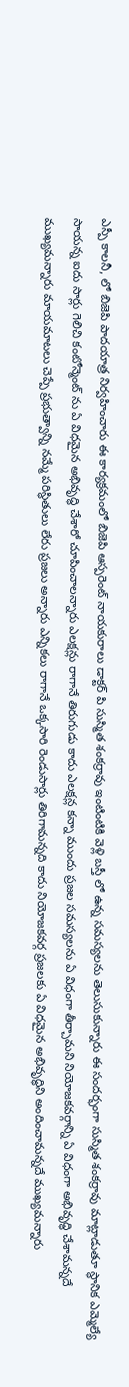ఎస్పీ కాలనీ, లో బిజెపి పాదయాత్ర నిర్వహించారు ఈ కార్యక్రమంలో బిజెపి ఆస్పరెంట్ నాయకురాలు డాక్టర్ పి సుస్మిత శంకర్రావు ఇంటింటికి వెళ్లి బస్తీ లో ఉన్న సమస్యలను తెలుసుకున్నారు ఈ సందర్భంగా సుస్మిత శంకర్రావు మాట్లాడుతూ స్థానిక ఎమ్మెల్యే సాయన్న ఐదు సార్లు గెలిచి కంటోన్మెంట్ ను ఏ విధమైన అభివృద్ధి చేశారో చూపించాలన్నారు ఎలక్షన్లు రాగానే తిరుగుడు కాదు ఎలక్షన్ల కన్నా ముందు ప్రజల సమస్యలను ఏ విధంగా తీర్చామని నియోజకవర్గాన్ని ఏ విధంగా అభివృద్ధి చేశామన్నదే ముఖ్యమన్నారు మాయమాటలు చెప్పే ప్రభుత్వాన్ని నమ్మే పరిస్థితులు లేరు ప్రజలు అన్నారు ఎన్నికలు రాగానే ఒక్కసారి రెండుసార్లు తిరిగామన్నది కాదు నియోజకవర్గ ప్రజలకు ఏ విధమైన అభివృద్ధిని అందించామన్నదే ముఖ్యమన్నారు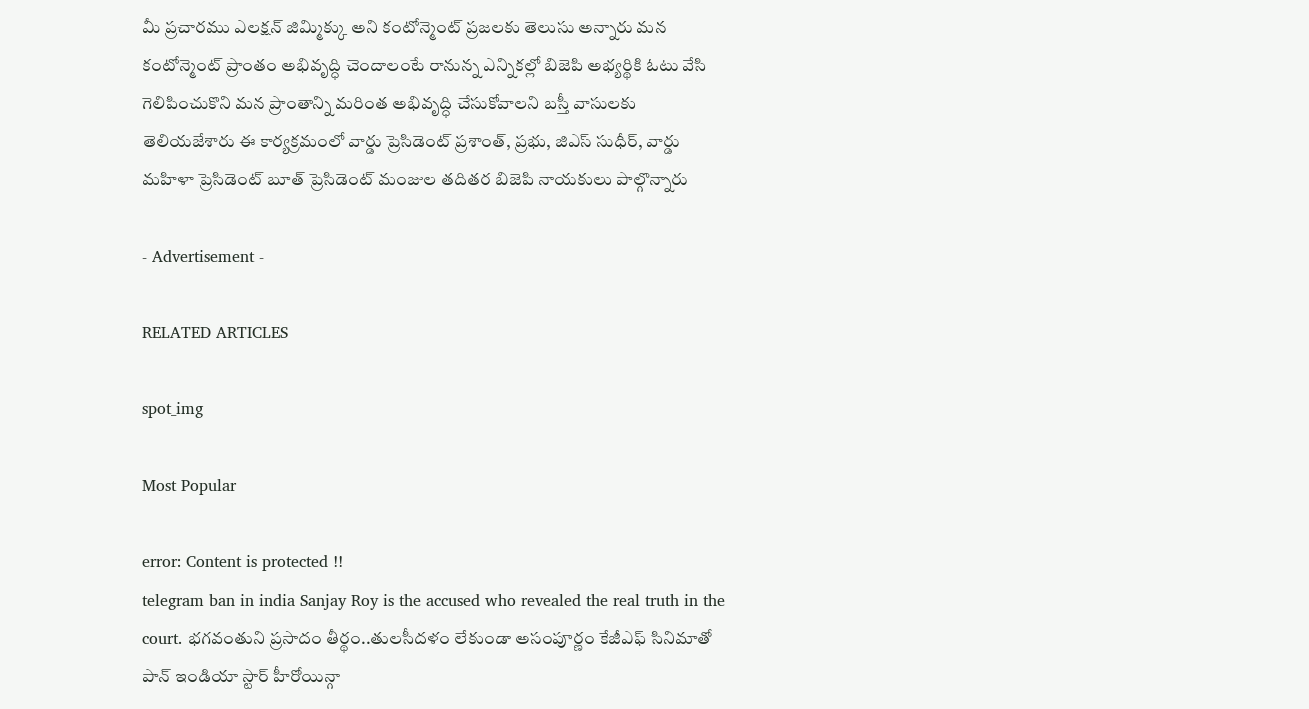మీ ప్రచారము ఎలక్షన్ జిమ్మిక్కు అని కంటోన్మెంట్ ప్రజలకు తెలుసు అన్నారు మన కంటోన్మెంట్ ప్రాంతం అభివృద్ధి చెందాలంటే రానున్న ఎన్నికల్లో బిజెపి అభ్యర్థికి ఓటు వేసి గెలిపించుకొని మన ప్రాంతాన్ని మరింత అభివృద్ధి చేసుకోవాలని బస్తీ వాసులకు తెలియజేశారు ఈ కార్యక్రమంలో వార్డు ప్రెసిడెంట్ ప్రశాంత్, ప్రభు, జిఎస్ సుధీర్, వార్డు మహిళా ప్రెసిడెంట్ బూత్ ప్రెసిడెంట్ మంజుల తదితర బిజెపి నాయకులు పాల్గొన్నారు

- Advertisement -

RELATED ARTICLES

spot_img

Most Popular

error: Content is protected !!
telegram ban in india Sanjay Roy is the accused who revealed the real truth in the court. భగవంతుని ప్రసాదం తీర్థం..తులసీదళం లేకుండా అసంపూర్ణం కేజీఎఫ్ సినిమాతో పాన్ ఇండియా స్టార్ హీరోయిన్గా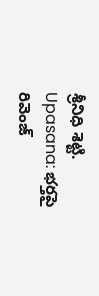శ్రీనిధి శెట్టి. Upasana: భర్తపై రివెంజ్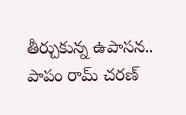తీర్చుకున్న ఉపాసన.. పాపం రామ్ చరణ్